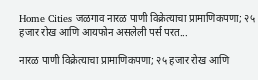Home Cities जळगाव नारळ पाणी विक्रेत्याचा प्रामाणिकपणा; २५ हजार रोख आणि आयफोन असलेली पर्स परत...

नारळ पाणी विक्रेत्याचा प्रामाणिकपणा; २५ हजार रोख आणि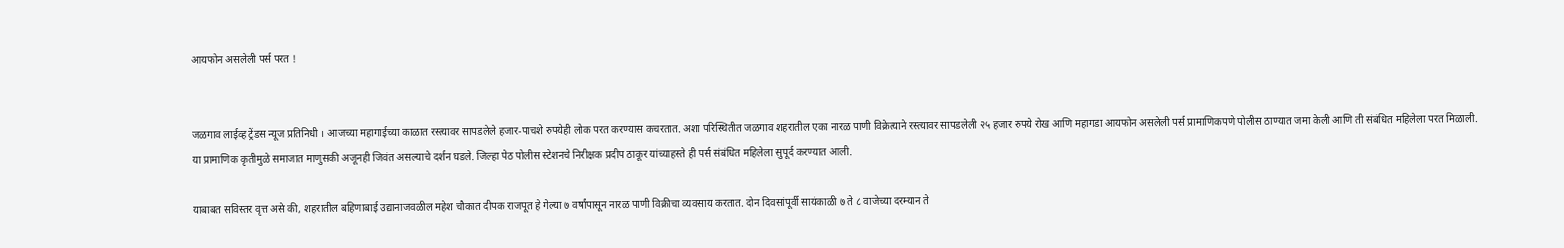आयफोन असलेली पर्स परत !


जळगाव लाईव्ह ट्रेंडस न्यूज प्रतिनिधी । आजच्या महागाईच्या काळात रस्त्यावर सापडलेले हजार-पाचशे रुपयेही लोक परत करण्यास कचरतात. अशा परिस्थितीत जळगाव शहरातील एका नारळ पाणी विक्रेत्याने रस्त्यावर सापडलेली २५ हजार रुपये रोख आणि महागडा आयफोन असलेली पर्स प्रामाणिकपणे पोलीस ठाण्यात जमा केली आणि ती संबंधित महिलेला परत मिळाली. या प्रामाणिक कृतीमुळे समाजात माणुसकी अजूनही जिवंत असल्याचे दर्शन घडले. जिल्हा पेठ पोलीस स्टेशनचे निरीक्षक प्रदीप ठाकूर यांच्याहस्ते ही पर्स संबंधित महिलेला सुपूर्द करण्यात आली.

याबाबत सविस्तर वृत्त असे की, शहरातील बहिणाबाई उद्यानाजवळील महेश चौकात दीपक राजपूत हे गेल्या ७ वर्षांपासून नारळ पाणी विक्रीचा व्यवसाय करतात. दोन दिवसांपूर्वी सायंकाळी ७ ते ८ वाजेच्या दरम्यान ते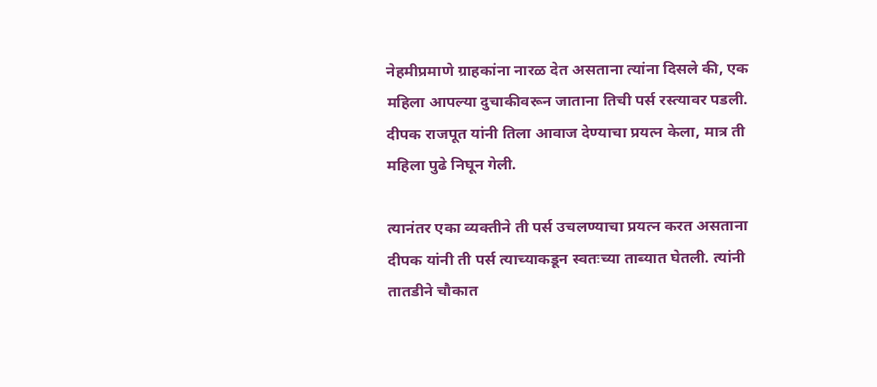नेहमीप्रमाणे ग्राहकांना नारळ देत असताना त्यांना दिसले की, एक महिला आपल्या दुचाकीवरून जाताना तिची पर्स रस्त्यावर पडली. दीपक राजपूत यांनी तिला आवाज देण्याचा प्रयत्न केला, मात्र ती महिला पुढे निघून गेली.

त्यानंतर एका व्यक्तीने ती पर्स उचलण्याचा प्रयत्न करत असताना दीपक यांनी ती पर्स त्याच्याकडून स्वतःच्या ताब्यात घेतली. त्यांनी तातडीने चौकात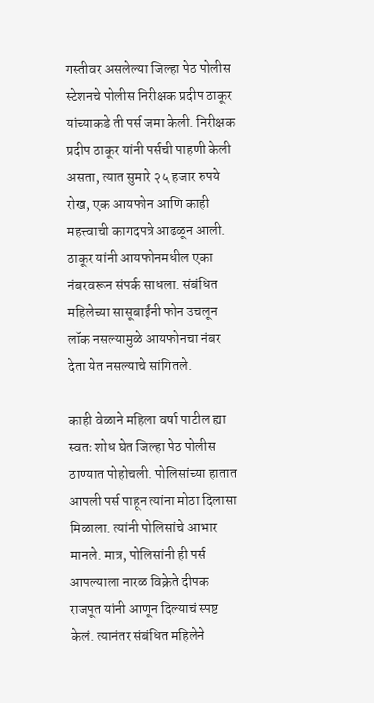गस्तीवर असलेल्या जिल्हा पेठ पोलीस स्टेशनचे पोलीस निरीक्षक प्रदीप ठाकूर यांच्याकडे ती पर्स जमा केली. निरीक्षक प्रदीप ठाकूर यांनी पर्सची पाहणी केली असता, त्यात सुमारे २५ हजार रुपये रोख, एक आयफोन आणि काही महत्त्वाची कागदपत्रे आढळून आली. ठाकूर यांनी आयफोनमधील एका नंबरवरून संपर्क साधला. संबंधित महिलेच्या सासूबाईंनी फोन उचलून लॉक नसल्यामुळे आयफोनचा नंबर देता येत नसल्याचे सांगितले.

काही वेळाने महिला वर्षा पाटील ह्या स्वतः शोध घेत जिल्हा पेठ पोलीस ठाण्यात पोहोचली. पोलिसांच्या हातात आपली पर्स पाहून त्यांना मोठा दिलासा मिळाला. त्यांनी पोलिसांचे आभार मानले. मात्र, पोलिसांनी ही पर्स आपल्याला नारळ विक्रेते दीपक राजपूत यांनी आणून दिल्याचं स्पष्ट केलं. त्यानंतर संबंधित महिलेने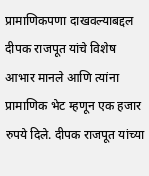प्रामाणिकपणा दाखवल्याबद्दल दीपक राजपूत यांचे विशेष आभार मानले आणि त्यांना प्रामाणिक भेट म्हणून एक हजार रुपये दिले. दीपक राजपूत यांच्या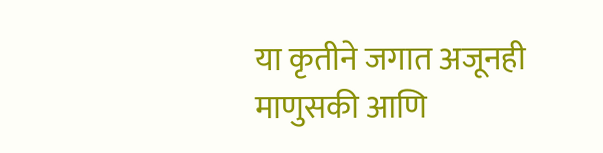या कृतीने जगात अजूनही माणुसकी आणि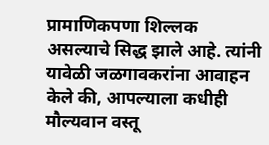प्रामाणिकपणा शिल्लक असल्याचे सिद्ध झाले आहे. त्यांनी यावेळी जळगावकरांना आवाहन केले की, आपल्याला कधीही मौल्यवान वस्तू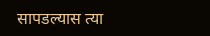सापडल्यास त्या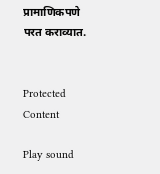प्रामाणिकपणे परत कराव्यात.


Protected Content

Play sound